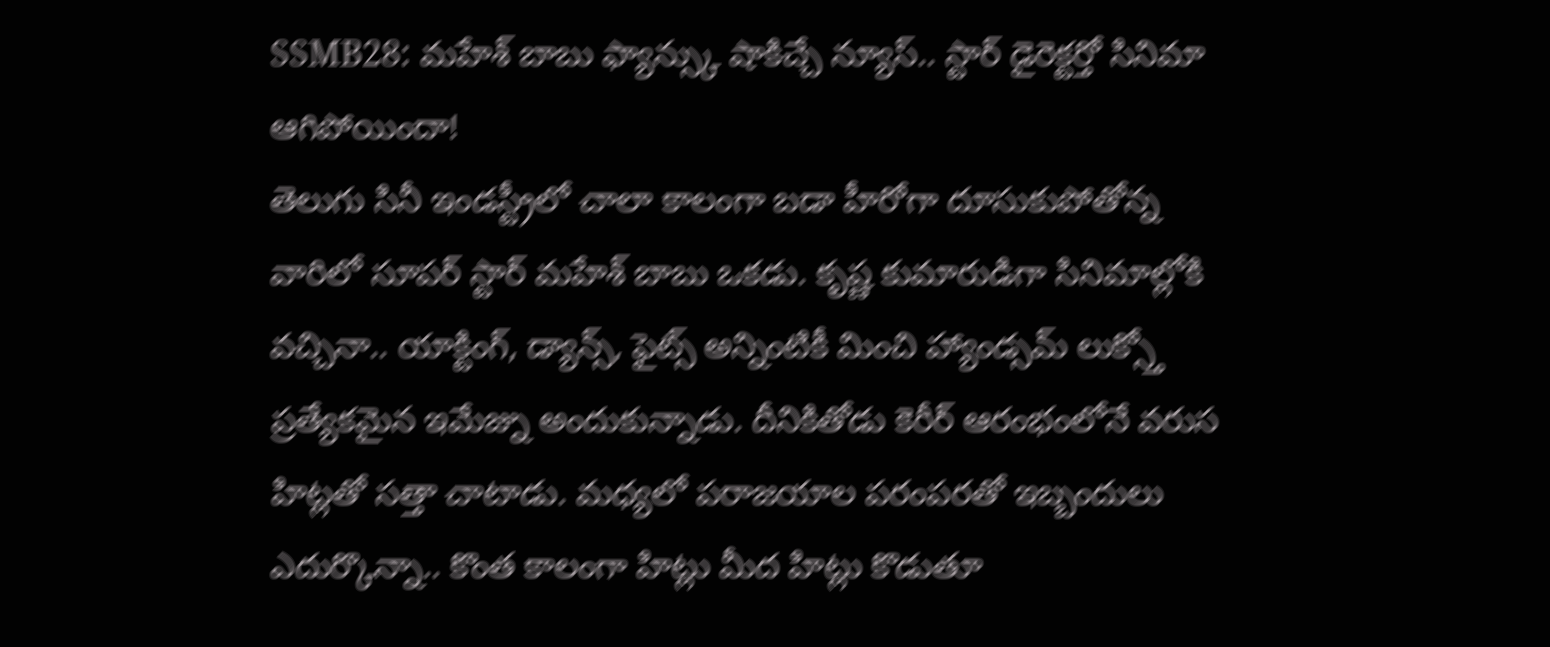SSMB28: మహేశ్ బాబు ఫ్యాన్స్కు షాకిచ్చే న్యూస్.. స్టార్ డైరెక్టర్తో సినిమా ఆగిపోయిందా!
తెలుగు సినీ ఇండస్ట్రీలో చాలా కాలంగా బడా హీరోగా దూసుకుపోతోన్న వారిలో సూపర్ స్టార్ మహేశ్ బాబు ఒకడు. కృష్ణ కుమారుడిగా సినిమాల్లోకి వచ్చినా.. యాక్టింగ్, డ్యాన్స్, ఫైట్స్ అన్నింటికీ మించి హ్యాండ్సమ్ లుక్స్తో ప్రత్యేకమైన ఇమేజ్ను అందుకున్నాడు. దీనికితోడు కెరీర్ ఆరంభంలోనే వరుస హిట్లతో సత్తా చాటాడు. మధ్యలో పరాజయాల పరంపరతో ఇబ్బందులు ఎదుర్కొన్నా.. కొంత కాలంగా హిట్లు మీద హిట్లు కొడుతూ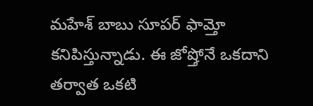మహేశ్ బాబు సూపర్ ఫామ్తో కనిపిస్తున్నాడు. ఈ జోష్తోనే ఒకదాని తర్వాత ఒకటి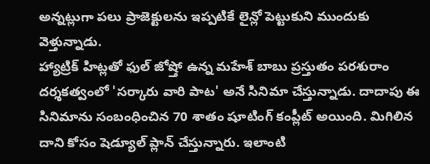అన్నట్లుగా పలు ప్రాజెక్టులను ఇప్పటికే లైన్లో పెట్టుకుని ముందుకు వెళ్తున్నాడు.
హ్యాట్రిక్ హిట్లతో ఫుల్ జోష్తో ఉన్న మహేశ్ బాబు ప్రస్తుతం పరశురాం దర్శకత్వంలో 'సర్కారు వారి పాట' అనే సినిమా చేస్తున్నాడు. దాదాపు ఈ సినిమాను సంబంధించిన 70 శాతం షూటింగ్ కంప్లీట్ అయింది. మిగిలిన దాని కోసం షెడ్యూల్ ప్లాన్ చేస్తున్నారు. ఇలాంటి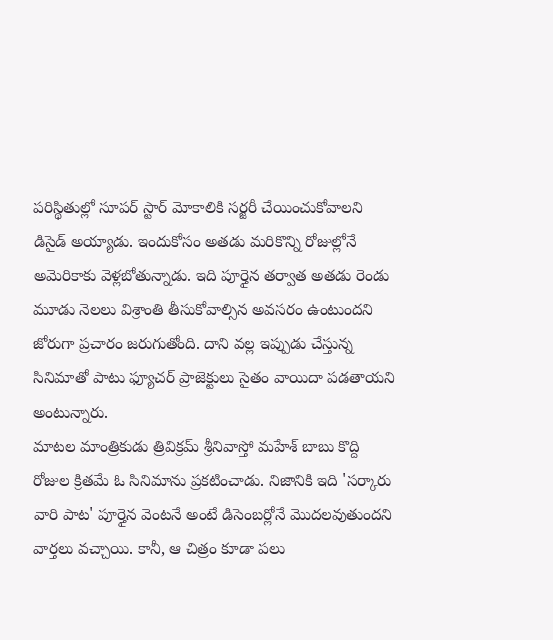పరిస్థితుల్లో సూపర్ స్టార్ మోకాలికి సర్జరీ చేయించుకోవాలని డిసైడ్ అయ్యాడు. ఇందుకోసం అతడు మరికొన్ని రోజుల్లోనే అమెరికాకు వెళ్లబోతున్నాడు. ఇది పూర్తైన తర్వాత అతడు రెండు మూడు నెలలు విశ్రాంతి తీసుకోవాల్సిన అవసరం ఉంటుందని జోరుగా ప్రచారం జరుగుతోంది. దాని వల్ల ఇప్పుడు చేస్తున్న సినిమాతో పాటు ఫ్యూచర్ ప్రాజెక్టులు సైతం వాయిదా పడతాయని అంటున్నారు.
మాటల మాంత్రికుడు త్రివిక్రమ్ శ్రీనివాస్తో మహేశ్ బాబు కొద్ది రోజుల క్రితమే ఓ సినిమాను ప్రకటించాడు. నిజానికి ఇది 'సర్కారు వారి పాట' పూర్తైన వెంటనే అంటే డిసెంబర్లోనే మొదలవుతుందని వార్తలు వచ్చాయి. కానీ, ఆ చిత్రం కూడా పలు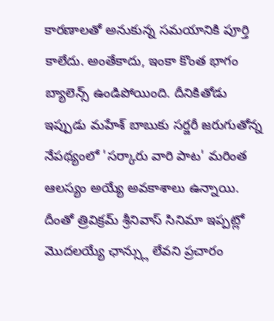కారణాలతో అనుకున్న సమయానికి పూర్తి కాలేదు. అంతేకాదు, ఇంకా కొంత భాగం బ్యాలెన్స్ ఉండిపోయింది. దీనికితోడు ఇప్పుడు మహేశ్ బాబుకు సర్జరీ జరుగుతోన్న నేపథ్యంలో 'సర్కారు వారి పాట' మరింత ఆలస్యం అయ్యే అవకాశాలు ఉన్నాయి. దీంతో త్రివిక్రమ్ శ్రీనివాస్ సినిమా ఇప్పట్లో మొదలయ్యే ఛాన్స్లు లేవని ప్రచారం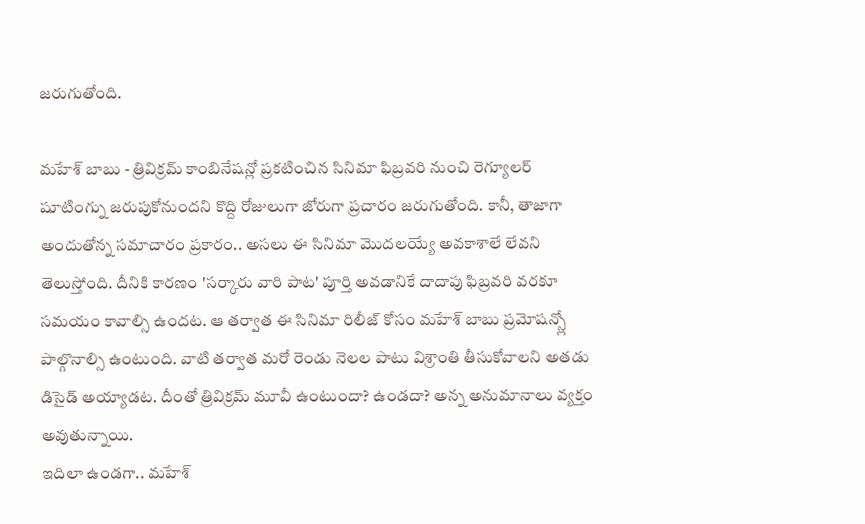జరుగుతోంది.

మహేశ్ బాబు - త్రివిక్రమ్ కాంబినేషన్లో ప్రకటించిన సినిమా ఫిబ్రవరి నుంచి రెగ్యూలర్ షూటింగ్ను జరుపుకోనుందని కొద్ది రోజులుగా జోరుగా ప్రచారం జరుగుతోంది. కానీ, తాజాగా అందుతోన్న సమాచారం ప్రకారం.. అసలు ఈ సినిమా మొదలయ్యే అవకాశాలే లేవని తెలుస్తోంది. దీనికి కారణం 'సర్కారు వారి పాట' పూర్తి అవడానికే దాదాపు ఫిబ్రవరి వరకూ సమయం కావాల్సి ఉందట. ఆ తర్వాత ఈ సినిమా రిలీజ్ కోసం మహేశ్ బాబు ప్రమోషన్స్లో పాల్గొనాల్సి ఉంటుంది. వాటి తర్వాత మరో రెండు నెలల పాటు విశ్రాంతి తీసుకోవాలని అతడు డిసైడ్ అయ్యాడట. దీంతో త్రివిక్రమ్ మూవీ ఉంటుందా? ఉండదా? అన్న అనుమానాలు వ్యక్తం అవుతున్నాయి.
ఇదిలా ఉండగా.. మహేశ్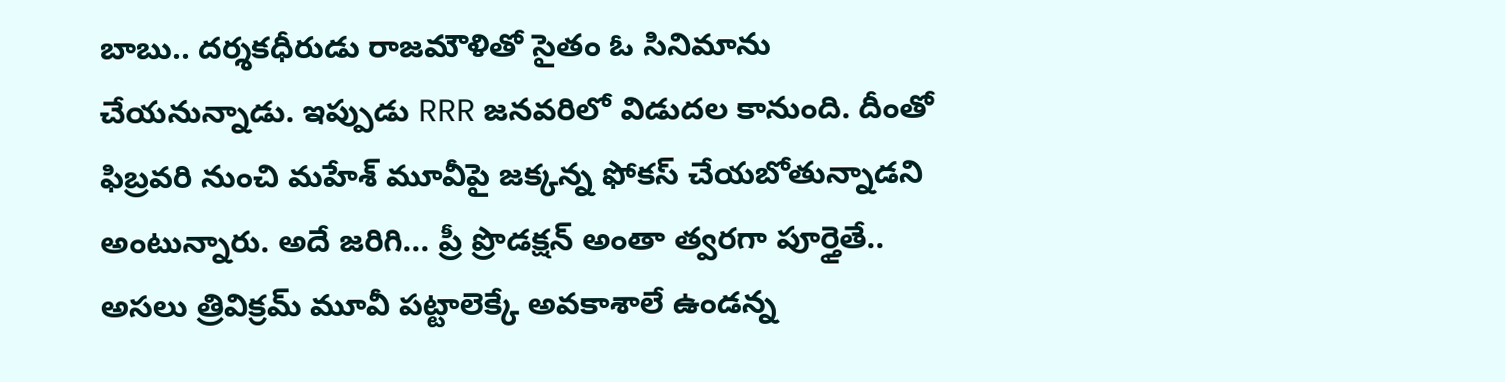బాబు.. దర్శకధీరుడు రాజమౌళితో సైతం ఓ సినిమాను చేయనున్నాడు. ఇప్పుడు RRR జనవరిలో విడుదల కానుంది. దీంతో ఫిబ్రవరి నుంచి మహేశ్ మూవీపై జక్కన్న ఫోకస్ చేయబోతున్నాడని అంటున్నారు. అదే జరిగి... ప్రీ ప్రొడక్షన్ అంతా త్వరగా పూర్తైతే.. అసలు త్రివిక్రమ్ మూవీ పట్టాలెక్కే అవకాశాలే ఉండన్న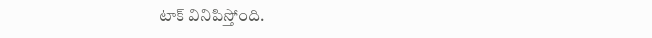టాక్ వినిపిస్తోంది.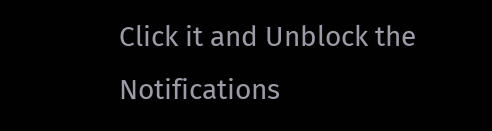Click it and Unblock the Notifications